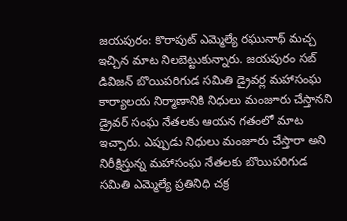జయపురం: కొరాపుట్ ఎమ్మెల్యే రఘునాథ్ మచ్చ ఇచ్చిన మాట నిలబెట్టుకున్నారు. జయపురం సబ్ డివిజన్ బొయిపరిగుడ సమితి డ్రైవర్ల మహాసంఘ కార్యాలయ నిర్మాణానికి నిధులు మంజూరు చేస్తానని డ్రైవర్ సంఘ నేతలకు ఆయన గతంలో మాట ఇచ్చారు. ఎప్పుడు నిధులు మంజూరు చేస్తారా అని నిరీక్షిస్తున్న మహాసంఘ నేతలకు బొయిపరిగుడ సమితి ఎమ్మెల్యే ప్రతినిధి చక్ర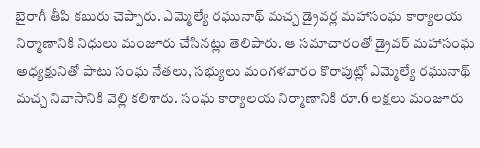బైరాగీ తీపి కబురు చెప్పారు. ఎమ్మెల్యే రఘునాథ్ మచ్చ డ్రైవర్ల మహాసంఘ కార్యాలయ నిర్మాణానికి నిధులు మంజూరు చేసినట్లు తెలిపారు. ఆ సమాచారంతో డ్రైవర్ మహాసంఘ అధ్యక్షునితో పాటు సంఘ నేతలు, సభ్యులు మంగళవారం కొరాపుట్లో ఎమ్మెల్యే రఘునాథ్ మచ్చ నివాసానికి వెల్లి కలిశారు. సంఘ కార్యాలయ నిర్మాణానికి రూ.6 లక్షలు మంజూరు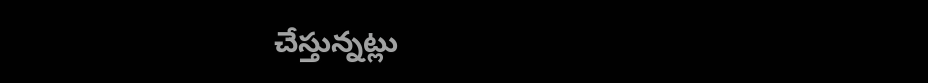చేస్తున్నట్లు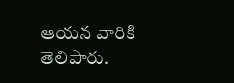ఆయన వారికి తెలిపారు.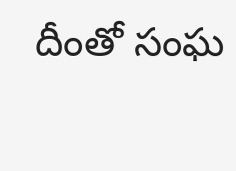దీంతో సంఘ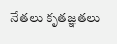నేతలు కృతజ్ఞతలు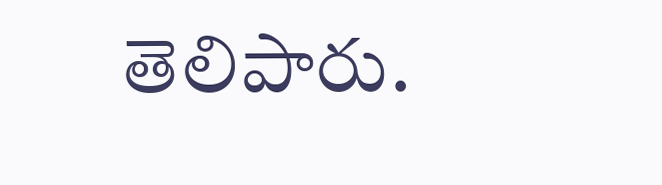తెలిపారు.